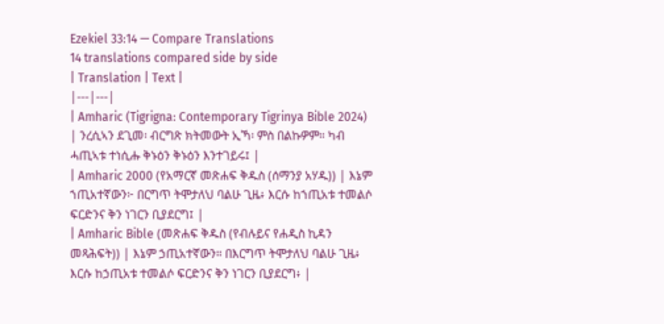Ezekiel 33:14 — Compare Translations
14 translations compared side by side
| Translation | Text |
|---|---|
| Amharic (Tigrigna: Contemporary Tigrinya Bible 2024) | ንረሲኣን ደጊመ፡ ብርግጽ ክትመውት ኢኻ፡ ምስ በልኩዎም። ካብ ሓጢኣቱ ተነሲሑ ቅኑዕን ቅኑዕን እንተገይሩ፤ |
| Amharic 2000 (የአማርኛ መጽሐፍ ቅዱስ (ሰማንያ አሃዱ)) | እኔም ኀጢአተኛውን፦ በርግጥ ትሞታለህ ባልሁ ጊዜ፥ እርሱ ከኀጢአቱ ተመልሶ ፍርድንና ቅን ነገርን ቢያደርግ፤ |
| Amharic Bible (መጽሐፍ ቅዱስ (የብሉይና የሐዲስ ኪዳን መጻሕፍት)) | እኔም ኃጢአተኛውን። በእርግጥ ትሞታለህ ባልሁ ጊዜ፥ እርሱ ከኃጢአቱ ተመልሶ ፍርድንና ቅን ነገርን ቢያደርግ፥ |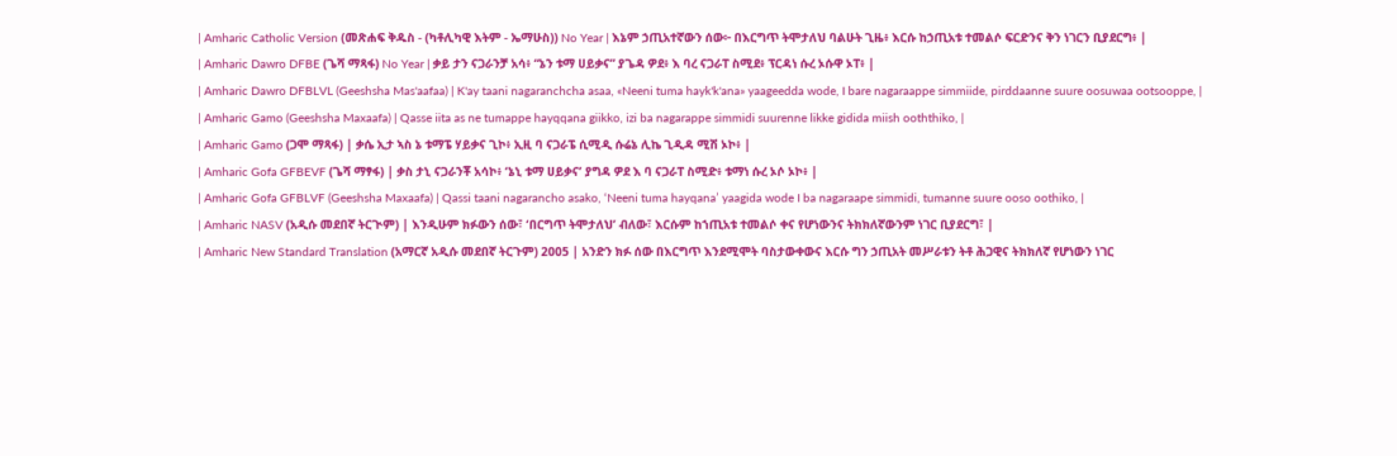| Amharic Catholic Version (መጽሐፍ ቅዱስ - (ካቶሊካዊ እትም - ኤማሁስ)) No Year | እኔም ኃጢአተኛውን ሰው፦ በእርግጥ ትሞታለህ ባልሁት ጊዜ፥ እርሱ ከኃጢአቱ ተመልሶ ፍርድንና ቅን ነገርን ቢያደርግ፥ |
| Amharic Dawro DFBE (ጌሻ ማጻፋ) No Year | ቃይ ታን ናጋራንቻ አሳ፥ “ኔን ቱማ ሀይቃና” ያጌዳ ዎደ፥ እ ባረ ናጋራፐ ስሚደ፥ ፕርዳነ ሱረ ኦሱዋ ኦፐ፥ |
| Amharic Dawro DFBLVL (Geeshsha Mas'aafaa) | K'ay taani nagaranchcha asaa, «Neeni tuma hayk'k'ana» yaageedda wode, I bare nagaraappe simmiide, pirddaanne suure oosuwaa ootsooppe, |
| Amharic Gamo (Geeshsha Maxaafa) | Qasse iita as ne tumappe hayqqana giikko, izi ba nagarappe simmidi suurenne likke gidida miish ooththiko, |
| Amharic Gamo (ጋሞ ማጻፋ) | ቃሴ ኢታ ኣስ ኔ ቱማፔ ሃይቃና ጊኮ፥ ኢዚ ባ ናጋራፔ ሲሚዲ ሱሬኔ ሊኬ ጊዲዳ ሚሽ ኦኮ፥ |
| Amharic Gofa GFBEVF (ጌሻ ማፃፋ) | ቃስ ታኒ ናጋራንቾ አሳኮ፥ ‘ኔኒ ቱማ ሀይቃና’ ያግዳ ዎደ እ ባ ናጋራፐ ስሚድ፥ ቱማነ ሱረ ኦሶ ኦኮ፥ |
| Amharic Gofa GFBLVF (Geeshsha Maxaafa) | Qassi taani nagarancho asako, ‘Neeni tuma hayqana’ yaagida wode I ba nagaraape simmidi, tumanne suure ooso oothiko, |
| Amharic NASV (አዲሱ መደበኛ ትርጒም) | እንዲሁም ክፉውን ሰው፣ ‘በርግጥ ትሞታለህ’ ብለው፣ እርሱም ከኀጢአቱ ተመልሶ ቀና የሆነውንና ትክክለኛውንም ነገር ቢያደርግ፣ |
| Amharic New Standard Translation (አማርኛ አዲሱ መደበኛ ትርጉም) 2005 | አንድን ክፉ ሰው በእርግጥ እንደሚሞት ባስታውቀውና እርሱ ግን ኃጢአት መሥራቱን ትቶ ሕጋዊና ትክክለኛ የሆነውን ነገር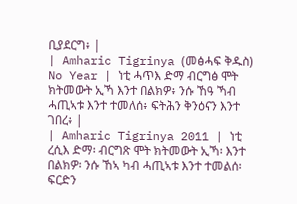ቢያደርግ፥ |
| Amharic Tigrinya (መፅሓፍ ቅዱስ) No Year | ነቲ ሓጥእ ድማ ብርግፅ ሞት ክትመውት ኢኻ እንተ በልክዎ፥ ንሱ ኸዓ ኻብ ሓጢኣቱ እንተ ተመለሰ፥ ፍትሕን ቅንዕናን እንተ ገበረ፥ |
| Amharic Tigrinya 2011 | ነቲ ረሲእ ድማ፡ ብርግጽ ሞት ክትመውት ኢኻ፡ እንተ በልክዎ፡ ንሱ ኸኣ ካብ ሓጢኣቱ እንተ ተመልሰ፡ ፍርድን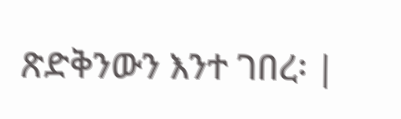ጽድቅንውን እንተ ገበረ፡ |